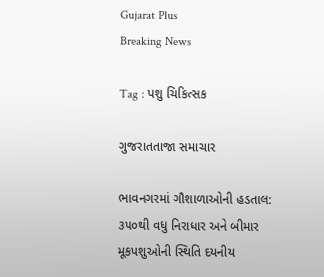Gujarat Plus
Breaking News

Tag : પશુ ચિકિત્સક

ગુજરાતતાજા સમાચાર

ભાવનગરમાં ગૌશાળાઓની હડતાલ: ૩૫૦થી વધુ નિરાધાર અને બીમાર મૂકપશુઓની સ્થિતિ દયનીય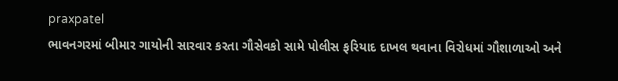praxpatel
ભાવનગરમાં બીમાર ગાયોની સારવાર કરતા ગૌસેવકો સામે પોલીસ ફરિયાદ દાખલ થવાના વિરોધમાં ગૌશાળાઓ અને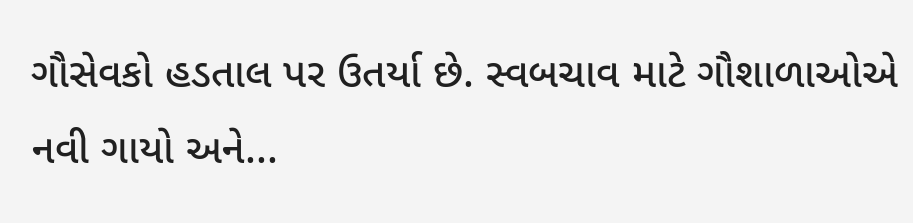ગૌસેવકો હડતાલ પર ઉતર્યા છે. સ્વબચાવ માટે ગૌશાળાઓએ નવી ગાયો અને...